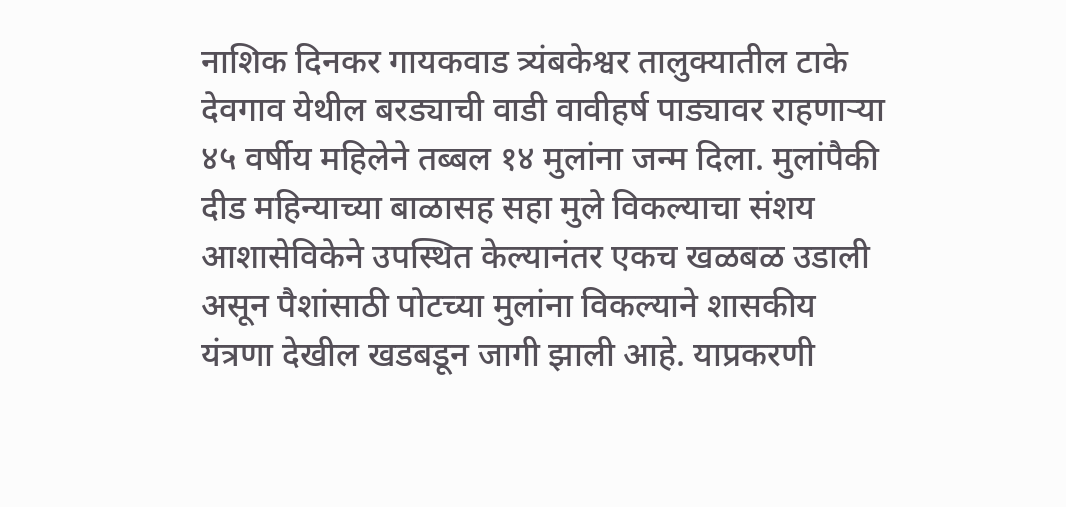नाशिक दिनकर गायकवाड त्र्यंबकेश्वर तालुक्यातील टाके देवगाव येथील बरड्याची वाडी वावीहर्ष पाड्यावर राहणाऱ्या ४५ वर्षीय महिलेने तब्बल १४ मुलांना जन्म दिला. मुलांपैकी दीड महिन्याच्या बाळासह सहा मुले विकल्याचा संशय आशासेविकेने उपस्थित केल्यानंतर एकच खळबळ उडाली असून पैशांसाठी पोटच्या मुलांना विकल्याने शासकीय यंत्रणा देखील खडबडून जागी झाली आहे. याप्रकरणी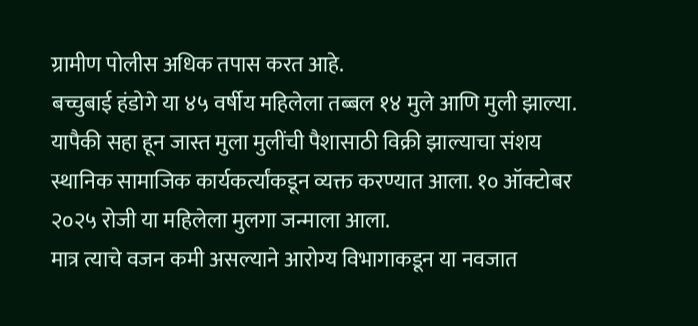ग्रामीण पोलीस अधिक तपास करत आहे.
बच्चुबाई हंडोगे या ४५ वर्षीय महिलेला तब्बल १४ मुले आणि मुली झाल्या. यापैकी सहा हून जास्त मुला मुलींची पैशासाठी विक्री झाल्याचा संशय स्थानिक सामाजिक कार्यकर्त्यांकडून व्यक्त करण्यात आला. १० ऑक्टोबर २०२५ रोजी या महिलेला मुलगा जन्माला आला.
मात्र त्याचे वजन कमी असल्याने आरोग्य विभागाकडून या नवजात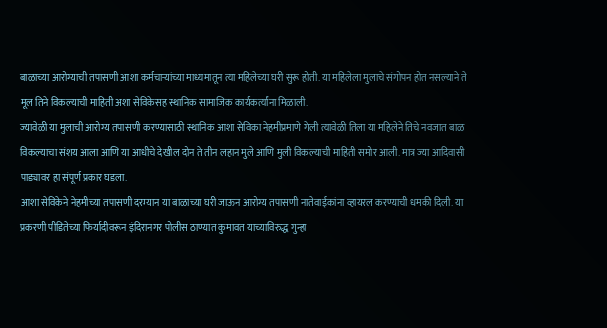बाळाच्या आरोग्याची तपासणी आशा कर्मचाऱ्यांच्या माध्यमातून त्या महिलेच्या घरी सुरू होती. या महिलेला मुलाचे संगोपन होत नसल्याने ते मूल तिने विकल्याची माहिती अशा सेविकेसह स्थानिक सामाजिक कार्यकर्त्यांना मिळाली.
ज्यावेळी या मुलाची आरोग्य तपासणी करण्यासाठी स्थानिक आशा सेविका नेहमीप्रमाणे गेली त्यावेळी तिला या महिलेने तिचे नवजात बाळ विकल्याचा संशय आला आणि या आधीचे देखील दोन ते तीन लहान मुले आणि मुली विकल्याची माहिती समोर आली. मात्र ज्या आदिवासी पाड्यावर हा संपूर्ण प्रकार घडला.
आशा सेविकेने नेहमीच्या तपासणी दरम्यान या बाळाच्या घरी जाऊन आरोग्य तपासणी नातेवाईकांना व्हायरल करण्याची धमकी दिली. या प्रकरणी पीडितेच्या फिर्यादीवरून इंदिरानगर पोलीस ठाण्यात कुमावत याच्याविरुद्ध गुन्हा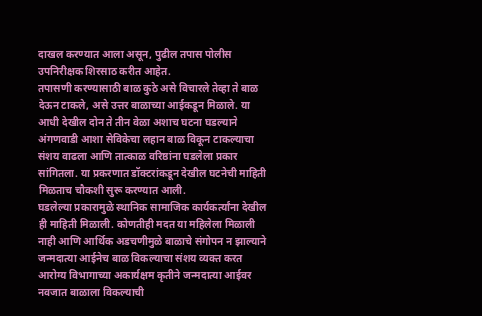दाखल करण्यात आला असून, पुढील तपास पोलीस उपनिरीक्षक शिरसाठ करीत आहेत.
तपासणी करण्यासाठी बाळ कुठे असे विचारले तेव्हा ते बाळ देऊन टाकले, असे उत्तर बाळाच्या आईकडून मिळाले. या आधी देखील दोन ते तीन वेळा अशाच घटना घडल्याने अंगणवाडी आशा सेविकेचा लहान बाळ विकून टाकल्याचा संशय वाढला आणि तात्काळ वरिष्ठांना घडलेला प्रकार सांगितला. या प्रकरणात डॉक्टरांकडून देखील घटनेची माहिती मिळताच चौकशी सुरू करण्यात आली.
घडलेल्या प्रकारामुळे स्थानिक सामाजिक कार्यकर्त्यांना देखील ही माहिती मिळाली. कोणतीही मदत या महिलेला मिळाली नाही आणि आर्थिक अडचणीमुळे बाळाचे संगोपन न झाल्याने जन्मदात्या आईनेच बाळ विकल्याचा संशय व्यक्त करत आरोग्य विभागाच्या अकार्यक्षम कृतीने जन्मदात्या आईवर नवजात बाळाला विकल्याची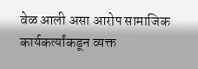वेळ आली असा आरोप सामाजिक कार्यकर्त्यांकडून व्यक्त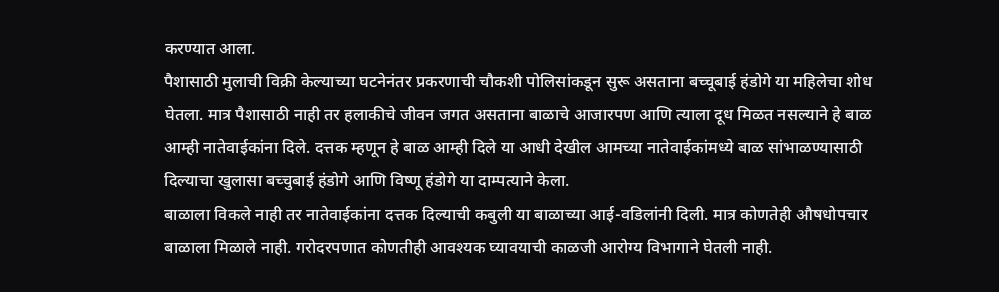करण्यात आला.
पैशासाठी मुलाची विक्री केल्याच्या घटनेनंतर प्रकरणाची चौकशी पोलिसांकडून सुरू असताना बच्चूबाई हंडोगे या महिलेचा शोध घेतला. मात्र पैशासाठी नाही तर हलाकीचे जीवन जगत असताना बाळाचे आजारपण आणि त्याला दूध मिळत नसल्याने हे बाळ आम्ही नातेवाईकांना दिले. दत्तक म्हणून हे बाळ आम्ही दिले या आधी देखील आमच्या नातेवाईकांमध्ये बाळ सांभाळण्यासाठी दिल्याचा खुलासा बच्चुबाई हंडोगे आणि विष्णू हंडोगे या दाम्पत्याने केला.
बाळाला विकले नाही तर नातेवाईकांना दत्तक दिल्याची कबुली या बाळाच्या आई-वडिलांनी दिली. मात्र कोणतेही औषधोपचार बाळाला मिळाले नाही. गरोदरपणात कोणतीही आवश्यक घ्यावयाची काळजी आरोग्य विभागाने घेतली नाही.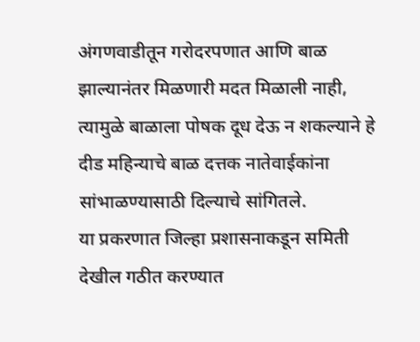अंगणवाडीतून गरोदरपणात आणि बाळ झाल्यानंतर मिळणारी मदत मिळाली नाही, त्यामुळे बाळाला पोषक दूध देऊ न शकल्याने हे दीड महिन्याचे बाळ दत्तक नातेवाईकांना सांभाळण्यासाठी दिल्याचे सांगितले.
या प्रकरणात जिल्हा प्रशासनाकडून समिती देखील गठीत करण्यात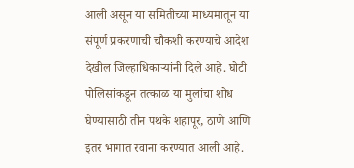आली असून या समितीच्या माध्यमातून या संपूर्ण प्रकरणाची चौकशी करण्याचे आदेश देखील जिल्हाधिकाऱ्यांनी दिले आहे. घोटी पोलिसांकडून तत्काळ या मुलांचा शोध घेण्यासाठी तीन पथके शहापूर, ठाणे आणि इतर भागात रवाना करण्यात आली आहे.